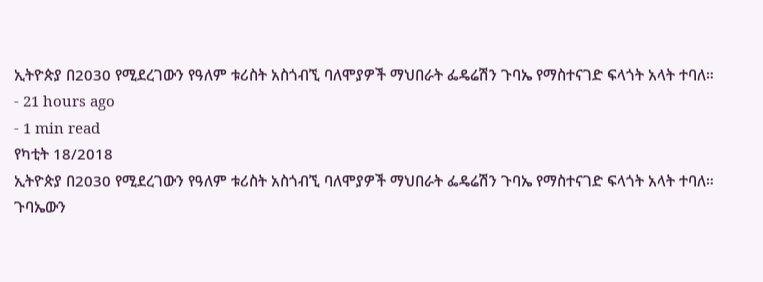ኢትዮጵያ በ2030 የሚደረገውን የዓለም ቱሪስት አስጎብኚ ባለሞያዎች ማህበራት ፌዴሬሽን ጉባኤ የማስተናገድ ፍላጎት አላት ተባለ።
- 21 hours ago
- 1 min read
የካቲት 18/2018
ኢትዮጵያ በ2030 የሚደረገውን የዓለም ቱሪስት አስጎብኚ ባለሞያዎች ማህበራት ፌዴሬሽን ጉባኤ የማስተናገድ ፍላጎት አላት ተባለ።
ጉባኤውን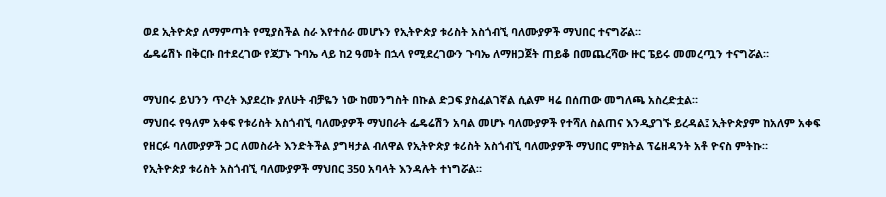ወደ ኢትዮጵያ ለማምጣት የሚያስችል ስራ እየተሰራ መሆኑን የኢትዮጵያ ቱሪስት አስጎብኚ ባለሙያዎች ማህበር ተናግሯል።
ፌዴሬሽኑ በቅርቡ በተደረገው የጃፓኑ ጉባኤ ላይ ከ2 ዓመት በኋላ የሚደረገውን ጉባኤ ለማዘጋጀት ጠይቆ በመጨረሻው ዙር ፔይሩ መመረጧን ተናግሯል።

ማህበሩ ይህንን ጥረት እያደረኩ ያለሁት ብቻዬን ነው ከመንግስት በኩል ድጋፍ ያስፈልገኛል ሲልም ዛሬ በሰጠው መግለጫ አስረድቷል።
ማህበሩ የዓለም አቀፍ የቱሪስት አስጎብኚ ባለሙያዎች ማህበራት ፌዴሬሽን አባል መሆኑ ባለሙያዎች የተሻለ ስልጠና እንዲያገኙ ይረዳል፤ ኢትዮጵያም ከአለም አቀፍ የዘርፉ ባለሙያዎች ጋር ለመስራት እንድትችል ያግዛታል ብለዋል የኢትዮጵያ ቱሪስት አስጎብኚ ባለሙያዎች ማህበር ምክትል ፕሬዘዳንት አቶ ዮናስ ምትኩ።
የኢትዮጵያ ቱሪስት አስጎብኚ ባለሙያዎች ማህበር 350 አባላት እንዳሉት ተነግሯል።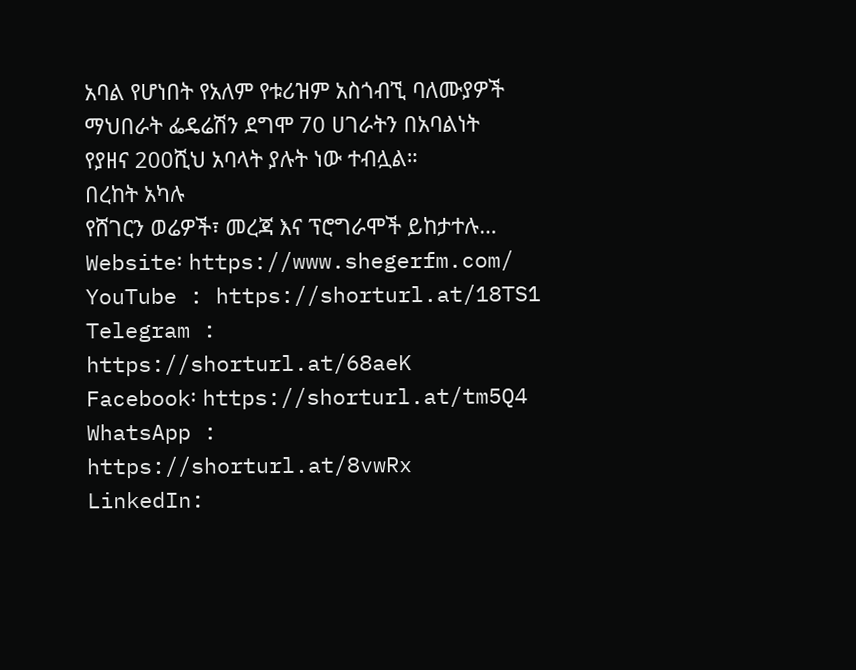አባል የሆነበት የአለም የቱሪዝም አስጎብኚ ባለሙያዎች ማህበራት ፌዴሬሽን ደግሞ 70 ሀገራትን በአባልነት የያዘና 200ሺህ አባላት ያሉት ነው ተብሏል።
በረከት አካሉ
የሸገርን ወሬዎች፣ መረጃ እና ፕሮግራሞች ይከታተሉ…
Website፡ https://www.shegerfm.com/
YouTube : https://shorturl.at/18TS1
Telegram : https://shorturl.at/68aeK
Facebook፡ https://shorturl.at/tm5Q4
WhatsApp : https://shorturl.at/8vwRx
LinkedIn: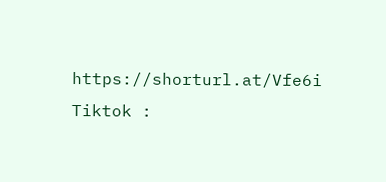https://shorturl.at/Vfe6i
Tiktok :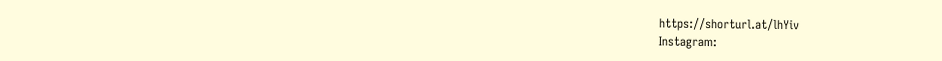https://shorturl.at/lhYiv
Instagram: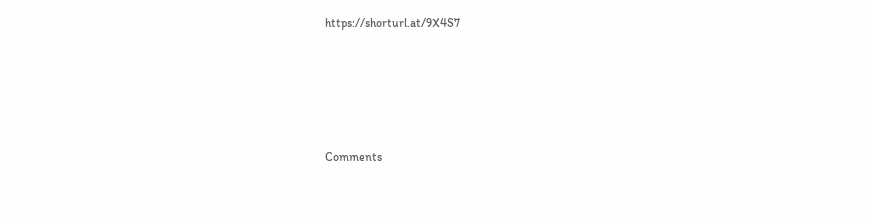https://shorturl.at/9X4S7





Comments